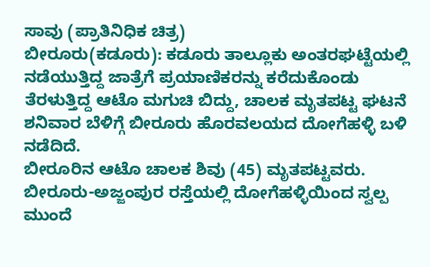ಸಾವು (ಪ್ರಾತಿನಿಧಿಕ ಚಿತ್ರ)
ಬೀರೂರು(ಕಡೂರು): ಕಡೂರು ತಾಲ್ಲೂಕು ಅಂತರಘಟ್ಟೆಯಲ್ಲಿ ನಡೆಯುತ್ತಿದ್ದ ಜಾತ್ರೆಗೆ ಪ್ರಯಾಣಿಕರನ್ನು ಕರೆದುಕೊಂಡು ತೆರಳುತ್ತಿದ್ದ ಆಟೊ ಮಗುಚಿ ಬಿದ್ದು, ಚಾಲಕ ಮೃತಪಟ್ಟ ಘಟನೆ ಶನಿವಾರ ಬೆಳಿಗ್ಗೆ ಬೀರೂರು ಹೊರವಲಯದ ದೋಗೆಹಳ್ಳಿ ಬಳಿ ನಡೆದಿದೆ.
ಬೀರೂರಿನ ಆಟೊ ಚಾಲಕ ಶಿವು (45) ಮೃತಪಟ್ಟವರು. ಬೀರೂರು-ಅಜ್ಜಂಪುರ ರಸ್ತೆಯಲ್ಲಿ ದೋಗೆಹಳ್ಳಿಯಿಂದ ಸ್ವಲ್ಪ ಮುಂದೆ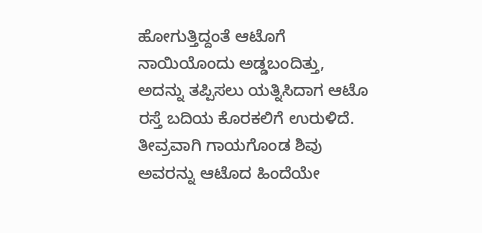ಹೋಗುತ್ತಿದ್ದಂತೆ ಆಟೊಗೆ ನಾಯಿಯೊಂದು ಅಡ್ಡಬಂದಿತ್ತು, ಅದನ್ನು ತಪ್ಪಿಸಲು ಯತ್ನಿಸಿದಾಗ ಆಟೊ ರಸ್ತೆ ಬದಿಯ ಕೊರಕಲಿಗೆ ಉರುಳಿದೆ.
ತೀವ್ರವಾಗಿ ಗಾಯಗೊಂಡ ಶಿವು ಅವರನ್ನು ಆಟೊದ ಹಿಂದೆಯೇ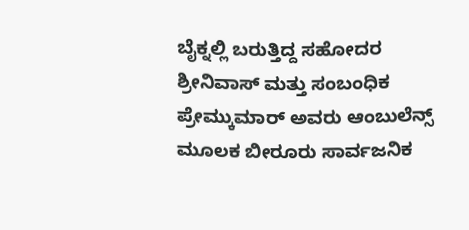ಬೈಕ್ನಲ್ಲಿ ಬರುತ್ತಿದ್ದ ಸಹೋದರ ಶ್ರೀನಿವಾಸ್ ಮತ್ತು ಸಂಬಂಧಿಕ ಪ್ರೇಮ್ಕುಮಾರ್ ಅವರು ಆಂಬುಲೆನ್ಸ್ ಮೂಲಕ ಬೀರೂರು ಸಾರ್ವಜನಿಕ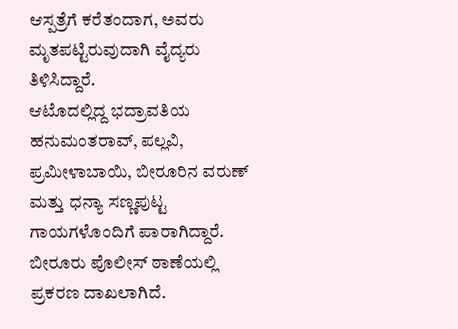ಆಸ್ಪತ್ರೆಗೆ ಕರೆತಂದಾಗ, ಅವರು ಮೃತಪಟ್ಟಿರುವುದಾಗಿ ವೈದ್ಯರು ತಿಳಿಸಿದ್ದಾರೆ.
ಆಟೊದಲ್ಲಿದ್ದ ಭದ್ರಾವತಿಯ ಹನುಮಂತರಾವ್, ಪಲ್ಲವಿ, ಪ್ರಮೀಳಾಬಾಯಿ, ಬೀರೂರಿನ ವರುಣ್ ಮತ್ತು ಧನ್ಯಾ ಸಣ್ಣಪುಟ್ಟ ಗಾಯಗಳೊಂದಿಗೆ ಪಾರಾಗಿದ್ದಾರೆ. ಬೀರೂರು ಪೊಲೀಸ್ ಠಾಣೆಯಲ್ಲಿ ಪ್ರಕರಣ ದಾಖಲಾಗಿದೆ.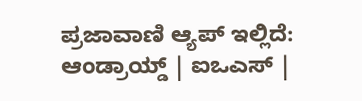ಪ್ರಜಾವಾಣಿ ಆ್ಯಪ್ ಇಲ್ಲಿದೆ: ಆಂಡ್ರಾಯ್ಡ್ | ಐಒಎಸ್ |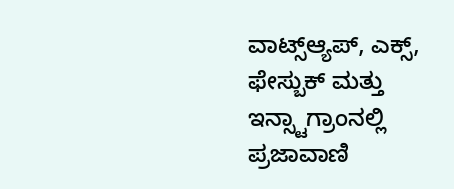ವಾಟ್ಸ್ಆ್ಯಪ್, ಎಕ್ಸ್, ಫೇಸ್ಬುಕ್ ಮತ್ತು ಇನ್ಸ್ಟಾಗ್ರಾಂನಲ್ಲಿ ಪ್ರಜಾವಾಣಿ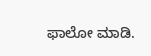ಫಾಲೋ ಮಾಡಿ.